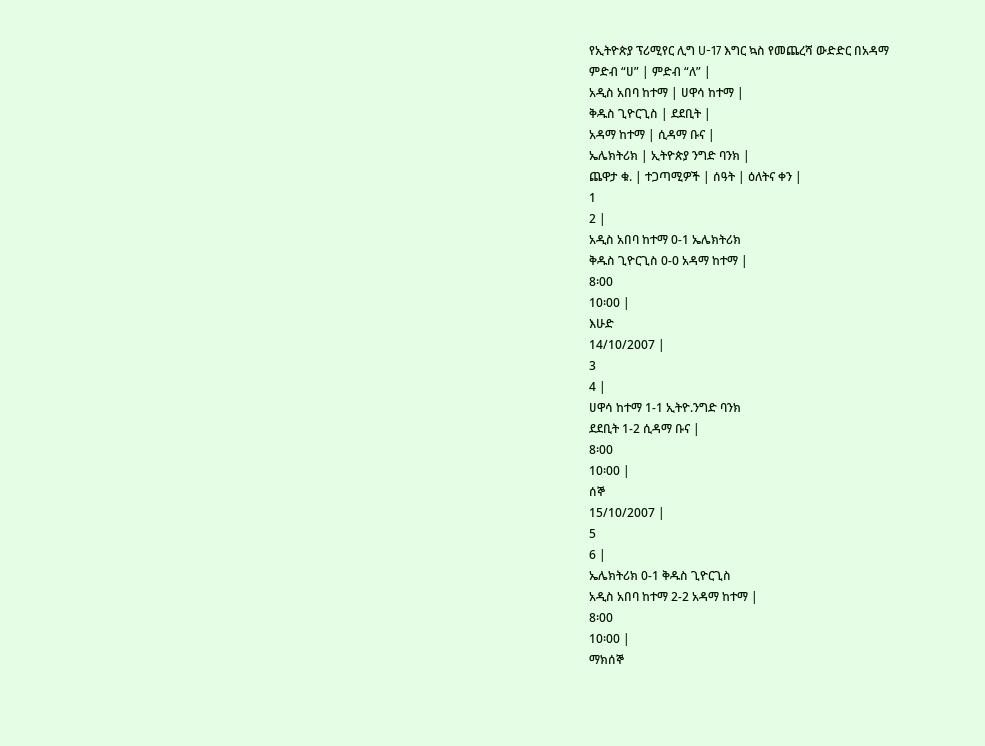የኢትዮጵያ ፕሪሚየር ሊግ U-17 እግር ኳስ የመጨረሻ ውድድር በአዳማ
ምድብ “ሀ” | ምድብ “ለ” |
አዲስ አበባ ከተማ | ሀዋሳ ከተማ |
ቅዱስ ጊዮርጊስ | ደደቢት |
አዳማ ከተማ | ሲዳማ ቡና |
ኤሌክትሪክ | ኢትዮጵያ ንግድ ባንክ |
ጨዋታ ቁ. | ተጋጣሚዎች | ሰዓት | ዕለትና ቀን |
1
2 |
አዲስ አበባ ከተማ 0-1 ኤሌክትሪክ
ቅዱስ ጊዮርጊስ 0-0 አዳማ ከተማ |
8፡00
10፡00 |
እሁድ
14/10/2007 |
3
4 |
ሀዋሳ ከተማ 1-1 ኢትዮ.ንግድ ባንክ
ደደቢት 1-2 ሲዳማ ቡና |
8፡00
10፡00 |
ሰኞ
15/10/2007 |
5
6 |
ኤሌክትሪክ 0-1 ቅዱስ ጊዮርጊስ
አዲስ አበባ ከተማ 2-2 አዳማ ከተማ |
8፡00
10፡00 |
ማክሰኞ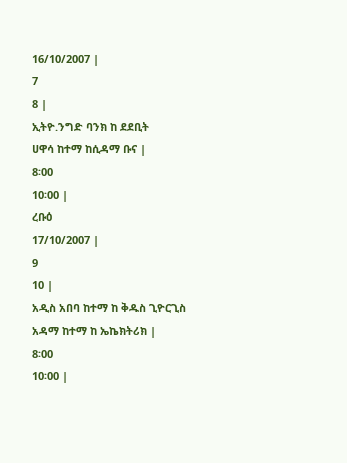16/10/2007 |
7
8 |
ኢትዮ.ንግድ ባንክ ከ ደደቢት
ሀዋሳ ከተማ ከሲዳማ ቡና |
8፡00
10፡00 |
ረቡዕ
17/10/2007 |
9
10 |
አዲስ አበባ ከተማ ከ ቅዱስ ጊዮርጊስ
አዳማ ከተማ ከ ኤኬክትሪክ |
8፡00
10፡00 |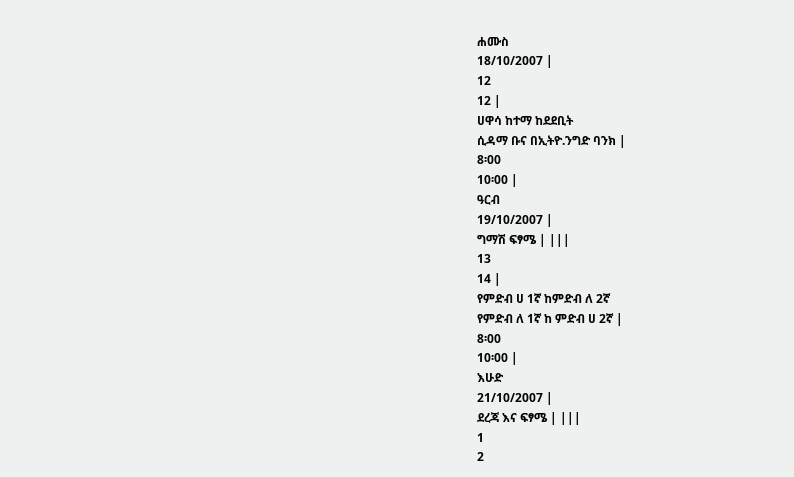ሐሙስ
18/10/2007 |
12
12 |
ሀዋሳ ከተማ ከደደቢት
ሲዳማ ቡና በኢትዮ.ንግድ ባንክ |
8፡00
10፡00 |
ዓርብ
19/10/2007 |
ግማሽ ፍፃሜ | |||
13
14 |
የምድብ ሀ 1ኛ ከምድብ ለ 2ኛ
የምድብ ለ 1ኛ ከ ምድብ ሀ 2ኛ |
8፡00
10፡00 |
እሁድ
21/10/2007 |
ደረጃ እና ፍፃሜ | |||
1
2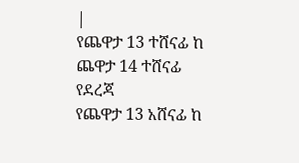|
የጨዋታ 13 ተሸናፊ ከ ጨዋታ 14 ተሸናፊ የደረጃ
የጨዋታ 13 አሸናፊ ከ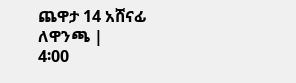ጨዋታ 14 አሸናፊ ለዋንጫ |
4፡00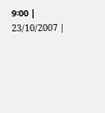9፡00 |
23/10/2007 |